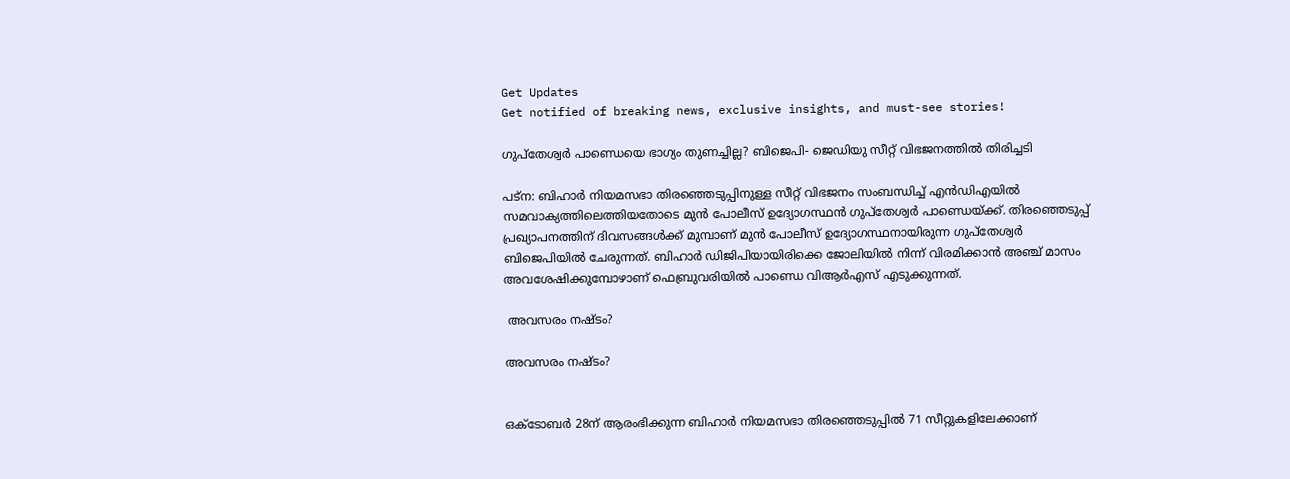Get Updates
Get notified of breaking news, exclusive insights, and must-see stories!

ഗുപ്തേശ്വർ പാണ്ഡെയെ ഭാഗ്യം തുണച്ചില്ല? ബിജെപി- ജെഡിയു സീറ്റ് വിഭജനത്തിൽ തിരിച്ചടി

പട്ന: ബിഹാർ നിയമസഭാ തിരഞ്ഞെടുപ്പിനുള്ള സീറ്റ് വിഭജനം സംബന്ധിച്ച് എൻഡിഎയിൽ സമവാക്യത്തിലെത്തിയതോടെ മുൻ പോലീസ് ഉദ്യോഗസ്ഥൻ ഗുപ്തേശ്വർ പാണ്ഡെയ്ക്ക്. തിരഞ്ഞെടുപ്പ് പ്രഖ്യാപനത്തിന് ദിവസങ്ങൾക്ക് മുമ്പാണ് മുൻ പോലീസ് ഉദ്യോഗസ്ഥനായിരുന്ന ഗുപ്തേശ്വർ ബിജെപിയിൽ ചേരുന്നത്. ബിഹാർ ഡിജിപിയായിരിക്കെ ജോലിയിൽ നിന്ന് വിരമിക്കാൻ അഞ്ച് മാസം അവശേഷിക്കുമ്പോഴാണ് ഫെബ്രുവരിയിൽ പാണ്ഡെ വിആർഎസ് എടുക്കുന്നത്.

 അവസരം നഷ്ടം?

അവസരം നഷ്ടം?


ഒക്ടോബർ 28ന് ആരംഭിക്കുന്ന ബിഹാർ നിയമസഭാ തിരഞ്ഞെടുപ്പിൽ 71 സീറ്റുകളിലേക്കാണ്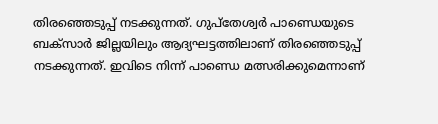തിരഞ്ഞെടുപ്പ് നടക്കുന്നത്. ഗുപ്തേശ്വർ പാണ്ഡെയുടെ ബക്സാർ ജില്ലയിലും ആദ്യഘട്ടത്തിലാണ് തിരഞ്ഞെടുപ്പ് നടക്കുന്നത്. ഇവിടെ നിന്ന് പാണ്ഡെ മത്സരിക്കുമെന്നാണ്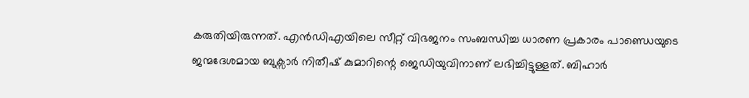കരുതിയിരുന്നത്. എൻഡിഎയിലെ സീറ്റ് വിഭജനം സംബന്ധിച്ച ധാരണ പ്രകാരം പാണ്ഡെയുടെ ജന്മദേശമായ ബുക്സാർ നിതീഷ് കുമാറിന്റെ ജെഡിയുവിനാണ് ലഭിച്ചിട്ടുള്ളത്. ബിഹാർ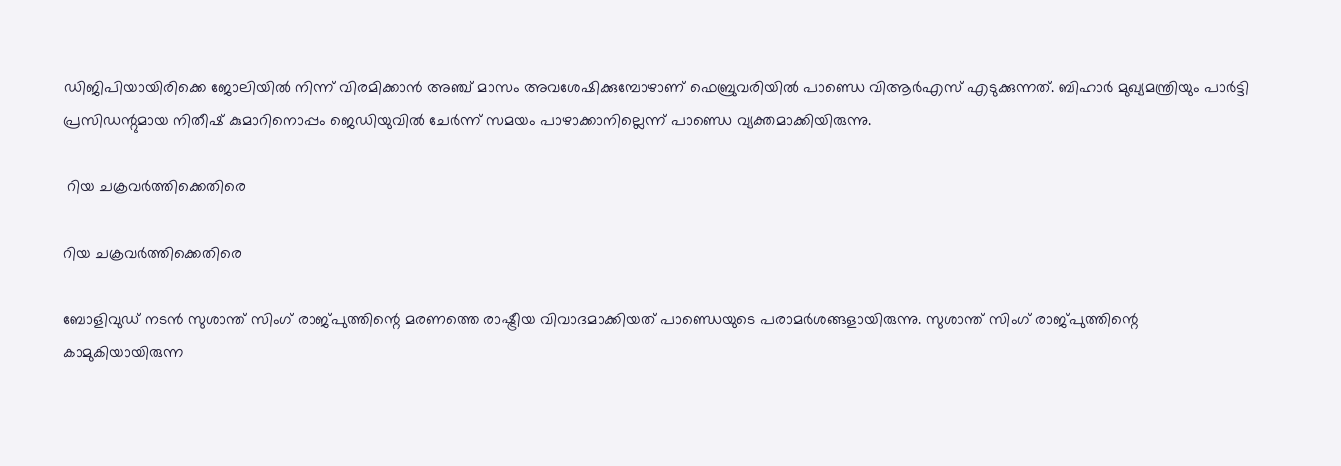ഡിജിപിയായിരിക്കെ ജോലിയിൽ നിന്ന് വിരമിക്കാൻ അഞ്ച് മാസം അവശേഷിക്കുമ്പോഴാണ് ഫെബ്രുവരിയിൽ പാണ്ഡെ വിആർഎസ് എടുക്കുന്നത്. ബിഹാർ മുഖ്യമന്ത്രിയും പാർട്ടി പ്രസിഡന്റുമായ നിതീഷ് കുമാറിനൊപ്പം ജെഡിയുവിൽ ചേർന്ന് സമയം പാഴാക്കാനില്ലെന്ന് പാണ്ഡെ വ്യക്തമാക്കിയിരുന്നു.

 റിയ ചക്രവർത്തിക്കെതിരെ

റിയ ചക്രവർത്തിക്കെതിരെ

ബോളിവുഡ് നടൻ സുശാന്ത് സിംഗ് രാജ്പുത്തിന്റെ മരണത്തെ രാഷ്ട്രീയ വിവാദമാക്കിയത് പാണ്ഡെയുടെ പരാമർശങ്ങളായിരുന്നു. സുശാന്ത് സിംഗ് രാജ്പുത്തിന്റെ കാമുകിയായിരുന്ന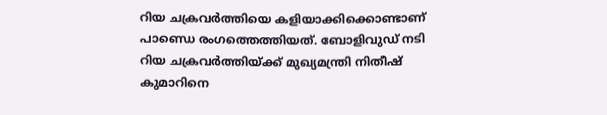റിയ ചക്രവർത്തിയെ കളിയാക്കിക്കൊണ്ടാണ് പാണ്ഡെ രംഗത്തെത്തിയത്. ബോളിവുഡ് നടി റിയ ചക്രവർത്തിയ്ക്ക് മുഖ്യമന്ത്രി നിതീഷ് കുമാറിനെ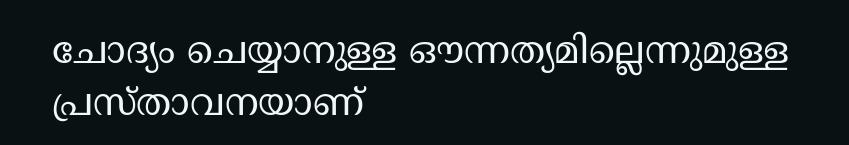ചോദ്യം ചെയ്യാനുള്ള ഔന്നത്യമില്ലെന്നുമുള്ള പ്രസ്താവനയാണ്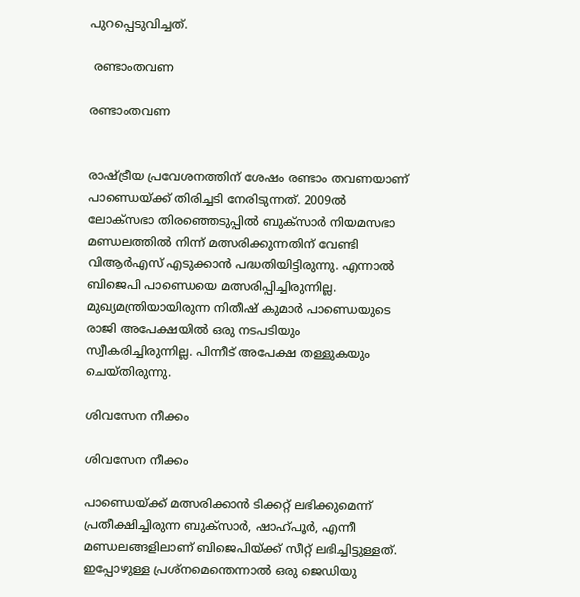പുറപ്പെടുവിച്ചത്.

 രണ്ടാംതവണ

രണ്ടാംതവണ


രാഷ്ട്രീയ പ്രവേശനത്തിന് ശേഷം രണ്ടാം തവണയാണ് പാണ്ഡെയ്ക്ക് തിരിച്ചടി നേരിടുന്നത്. 2009ൽ ലോക്സഭാ തിരഞ്ഞെടുപ്പിൽ ബുക്സാർ നിയമസഭാ മണ്ഡലത്തിൽ നിന്ന് മത്സരിക്കുന്നതിന് വേണ്ടി വിആർഎസ് എടുക്കാൻ പദ്ധതിയിട്ടിരുന്നു. എന്നാൽ ബിജെപി പാണ്ഡെയെ മത്സരിപ്പിച്ചിരുന്നില്ല. മുഖ്യമന്ത്രിയായിരുന്ന നിതീഷ് കുമാർ പാണ്ഡെയുടെ രാജി അപേക്ഷയിൽ ഒരു നടപടിയും സ്വീകരിച്ചിരുന്നില്ല. പിന്നീട് അപേക്ഷ തള്ളുകയും ചെയ്തിരുന്നു.

ശിവസേന നീക്കം

ശിവസേന നീക്കം

പാണ്ഡെയ്ക്ക് മത്സരിക്കാൻ ടിക്കറ്റ് ലഭിക്കുമെന്ന് പ്രതീക്ഷിച്ചിരുന്ന ബുക്സാർ, ഷാഹ്പൂർ, എന്നീ മണ്ഡലങ്ങളിലാണ് ബിജെപിയ്ക്ക് സീറ്റ് ലഭിച്ചിട്ടുള്ളത്. ഇപ്പോഴുള്ള പ്രശ്നമെന്തെന്നാൽ ഒരു ജെഡിയു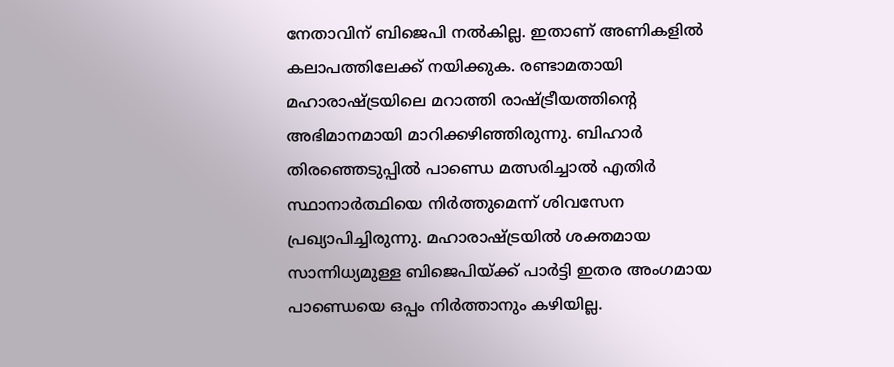നേതാവിന് ബിജെപി നൽകില്ല. ഇതാണ് അണികളിൽ കലാപത്തിലേക്ക് നയിക്കുക. രണ്ടാമതായി മഹാരാഷ്ട്രയിലെ മറാത്തി രാഷ്ട്രീയത്തിന്റെ അഭിമാനമായി മാറിക്കഴിഞ്ഞിരുന്നു. ബിഹാർ തിരഞ്ഞെടുപ്പിൽ പാണ്ഡെ മത്സരിച്ചാൽ എതിർ സ്ഥാനാർത്ഥിയെ നിർത്തുമെന്ന് ശിവസേന പ്രഖ്യാപിച്ചിരുന്നു. മഹാരാഷ്ട്രയിൽ ശക്തമായ സാന്നിധ്യമുള്ള ബിജെപിയ്ക്ക് പാർട്ടി ഇതര അംഗമായ പാണ്ഡെയെ ഒപ്പം നിർത്താനും കഴിയില്ല.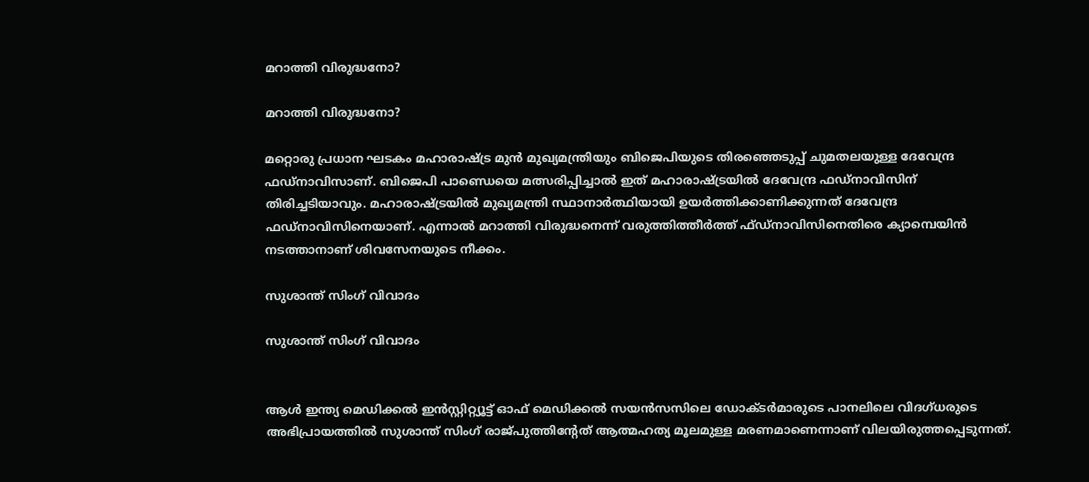മറാത്തി വിരുദ്ധനോ?

മറാത്തി വിരുദ്ധനോ?

മറ്റൊരു പ്രധാന ഘടകം മഹാരാഷ്ട്ര മുൻ മുഖ്യമന്ത്രിയും ബിജെപിയുടെ തിരഞ്ഞെടുപ്പ് ചുമതലയുള്ള ദേവേന്ദ്ര ഫഡ്നാവിസാണ്. ബിജെപി പാണ്ഡെയെ മത്സരിപ്പിച്ചാൽ ഇത് മഹാരാഷ്ട്രയിൽ ദേവേന്ദ്ര ഫഡ്നാവിസിന് തിരിച്ചടിയാവും. മഹാരാഷ്ട്രയിൽ മുഖ്യമന്ത്രി സ്ഥാനാർത്ഥിയായി ഉയർത്തിക്കാണിക്കുന്നത് ദേവേന്ദ്ര ഫഡ്നാവിസിനെയാണ്. എന്നാൽ മറാത്തി വിരുദ്ധനെന്ന് വരുത്തിത്തീർത്ത് ഫ്ഡ്നാവിസിനെതിരെ ക്യാമ്പെയിൻ നടത്താനാണ് ശിവസേനയുടെ നീക്കം.

സുശാന്ത് സിംഗ് വിവാദം

സുശാന്ത് സിംഗ് വിവാദം


ആൾ ഇന്ത്യ മെഡിക്കൽ ഇൻസ്റ്റിറ്റ്യൂട്ട് ഓഫ് മെഡിക്കൽ സയൻസസിലെ ഡോക്ടർമാരുടെ പാനലിലെ വിദഗ്ധരുടെ അഭിപ്രായത്തിൽ സുശാന്ത് സിംഗ് രാജ്പുത്തിന്റേത് ആത്മഹത്യ മൂലമുള്ള മരണമാണെന്നാണ് വിലയിരുത്തപ്പെടുന്നത്.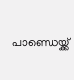പാണ്ഡെയ്ക്ക്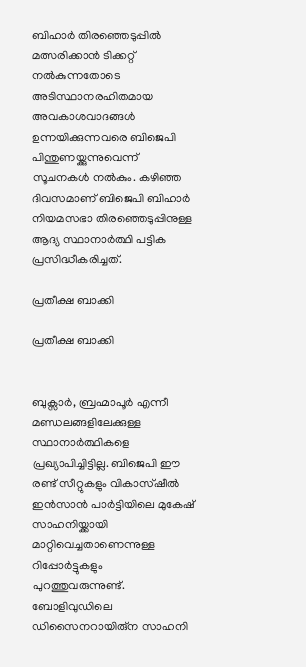ബിഹാർ തിരഞ്ഞെടുപ്പിൽ മത്സരിക്കാൻ ടിക്കറ്റ് നൽകുന്നതോടെ അടിസ്ഥാനരഹിതമായ അവകാശവാദങ്ങൾ ഉന്നയിക്കുന്നവരെ ബിജെപി പിന്തുണയ്ക്കുന്നുവെന്ന് സൂചനകൾ നൽകും. കഴിഞ്ഞ ദിവസമാണ് ബിജെപി ബിഹാർ നിയമസഭാ തിരഞ്ഞെടുപ്പിനുള്ള ആദ്യ സ്ഥാനാർത്ഥി പട്ടിക പ്രസിദ്ധീകരിച്ചത്.

പ്രതീക്ഷ ബാക്കി

പ്രതീക്ഷ ബാക്കി


ബുക്സാർ, ബ്രഹ്മാപൂർ എന്നീ മണ്ഡലങ്ങളിലേക്കുള്ള സ്ഥാനാർത്ഥികളെ പ്രഖ്യാപിച്ചിട്ടില്ല. ബിജെപി ഈ രണ്ട് സീറ്റുകളും വികാസ്ഷീൽ ഇൻസാൻ പാർട്ടിയിലെ മുകേഷ് സാഹനിയ്ക്കായി മാറ്റിവെച്ചതാണെന്നുള്ള റിപ്പോർട്ടുകളും പുറത്തുവരുന്നുണ്ട്. ബോളിവുഡിലെ ഡിസൈനറായിരു്ന സാഹനി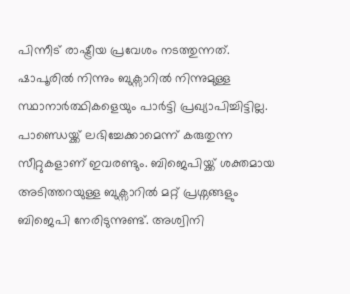പിന്നീട് രാഷ്ട്രീയ പ്രവേശം നടത്തുന്നത്. ഷാപൂരിൽ നിന്നും ബുക്സാറിൽ നിന്നുമുള്ള സ്ഥാനാർത്ഥികളെയും പാർട്ടി പ്രഖ്യാപിച്ചിട്ടില്ല. പാണ്ഡെയ്ക്ക് ലഭിച്ചേക്കാമെന്ന് കരുതുന്ന സീറ്റുകളാണ് ഇവരണ്ടും. ബിജെപിയ്ക്ക് ശക്തമായ അടിത്തറയുള്ള ബുക്സാറിൽ മറ്റ് പ്രശ്നങ്ങളും ബിജെപി നേരിടുന്നുണ്ട്. അശ്വിനി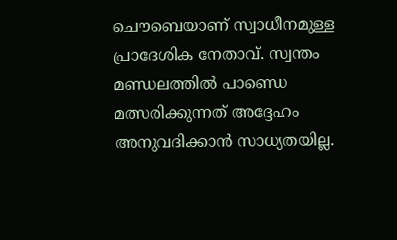ചൌബെയാണ് സ്വാധീനമുള്ള പ്രാദേശിക നേതാവ്. സ്വന്തം മണ്ഡലത്തിൽ പാണ്ഡെ മത്സരിക്കുന്നത് അദ്ദേഹം അനുവദിക്കാൻ സാധ്യതയില്ല.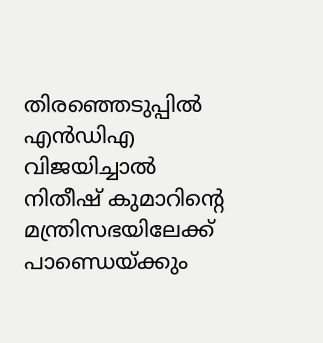തിരഞ്ഞെടുപ്പിൽ എൻഡിഎ വിജയിച്ചാൽ നിതീഷ് കുമാറിന്റെ മന്ത്രിസഭയിലേക്ക് പാണ്ഡെയ്ക്കും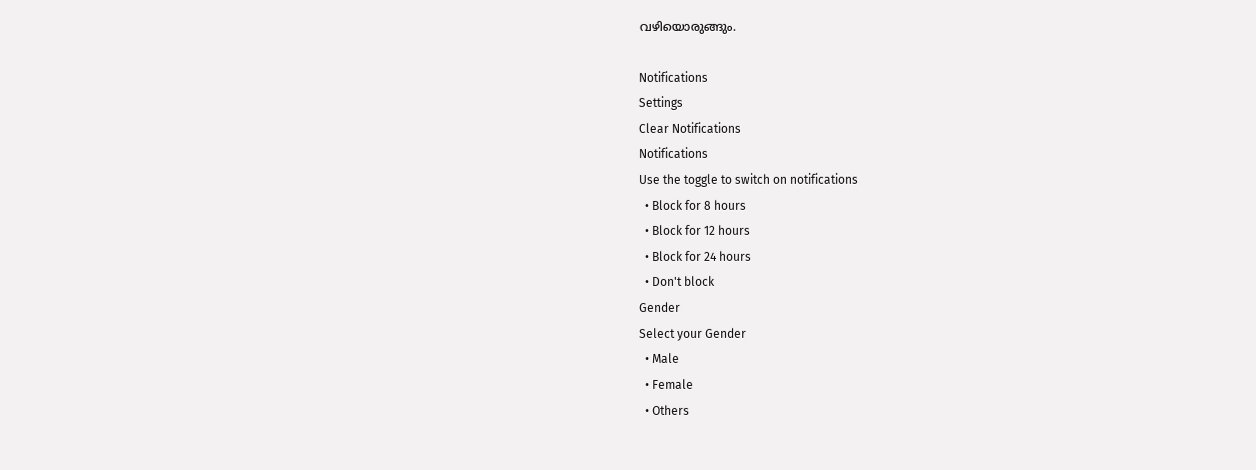വഴിയൊരുങ്ങും.

Notifications
Settings
Clear Notifications
Notifications
Use the toggle to switch on notifications
  • Block for 8 hours
  • Block for 12 hours
  • Block for 24 hours
  • Don't block
Gender
Select your Gender
  • Male
  • Female
  • Others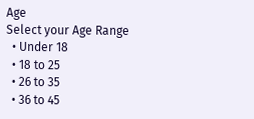Age
Select your Age Range
  • Under 18
  • 18 to 25
  • 26 to 35
  • 36 to 45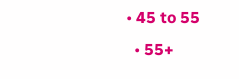• 45 to 55
  • 55+